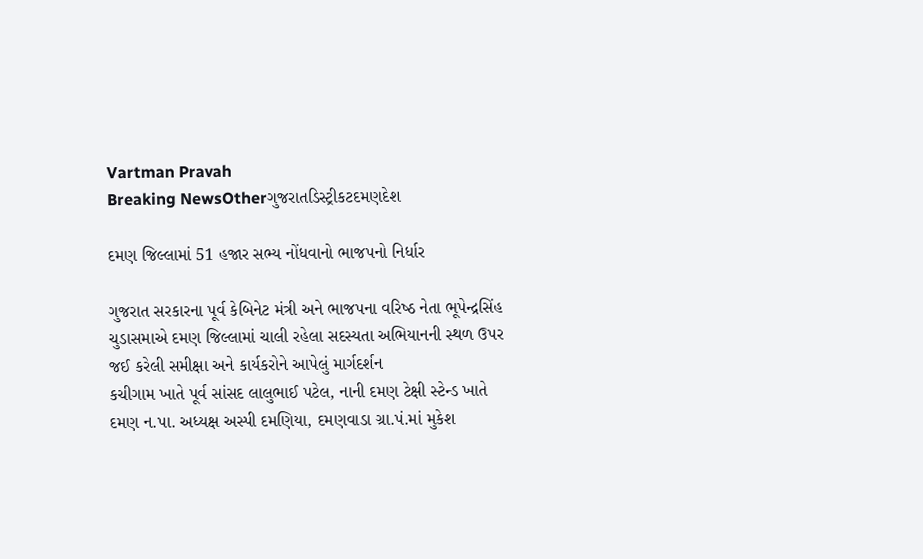Vartman Pravah
Breaking NewsOtherગુજરાતડિસ્ટ્રીકટદમણદેશ

દમણ જિલ્લામાં 51 હજાર સભ્‍ય નોંધવાનો ભાજપનો નિર્ધાર

ગુજરાત સરકારના પૂર્વ કેબિનેટ મંત્રી અને ભાજપના વરિષ્‍ઠ નેતા ભૂપેન્‍દ્રસિંહ ચુડાસમાએ દમણ જિલ્લામાં ચાલી રહેલા સદસ્‍યતા અભિયાનની સ્‍થળ ઉપર જઈ કરેલી સમીક્ષા અને કાર્યકરોને આપેલું માર્ગદર્શન
કચીગામ ખાતે પૂર્વ સાંસદ લાલુભાઈ પટેલ, નાની દમણ ટેક્ષી સ્‍ટેન્‍ડ ખાતે દમણ ન.પા. અધ્‍યક્ષ અસ્‍પી દમણિયા, દમણવાડા ગ્રા.પં.માં મુકેશ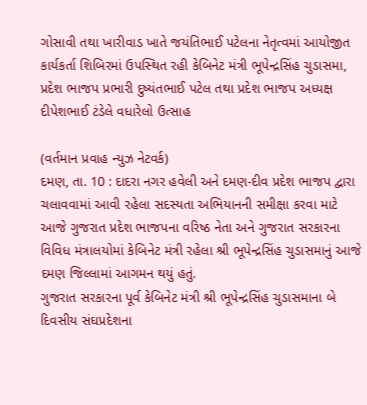ગોસાવી તથા ખારીવાડ ખાતે જયંતિભાઈ પટેલના નેતૃત્‍વમાં આયોજીત કાર્યકર્તા શિબિરમાં ઉપસ્‍થિત રહી કેબિનેટ મંત્રી ભૂપેન્‍દ્રસિંહ ચુડાસમા, પ્રદેશ ભાજપ પ્રભારી દુષ્‍યંતભાઈ પટેલ તથા પ્રદેશ ભાજપ અધ્‍યક્ષ દીપેશભાઈ ટંડેલે વધારેલો ઉત્‍સાહ

(વર્તમાન પ્રવાહ ન્‍યુઝ નેટવર્ક)
દમણ, તા. 10 : દાદરા નગર હવેલી અને દમણ-દીવ પ્રદેશ ભાજપ દ્વારા ચલાવવામાં આવી રહેલા સદસ્‍યતા અભિયાનની સમીક્ષા કરવા માટે આજે ગુજરાત પ્રદેશ ભાજપના વરિષ્‍ઠ નેતા અને ગુજરાત સરકારના વિવિધ મંત્રાલયોમાં કેબિનેટ મંત્રી રહેલા શ્રી ભૂપેન્‍દ્રસિંહ ચુડાસમાનું આજે દમણ જિલ્લામાં આગમન થયું હતું.
ગુજરાત સરકારના પૂર્વ કેબિનેટ મંત્રી શ્રી ભૂપેન્‍દ્રસિંહ ચુડાસમાના બે દિવસીય સંઘપ્રદેશના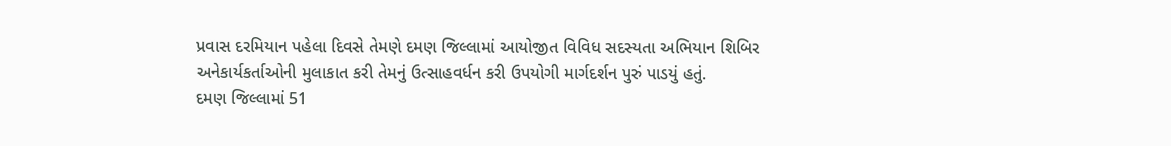પ્રવાસ દરમિયાન પહેલા દિવસે તેમણે દમણ જિલ્લામાં આયોજીત વિવિધ સદસ્‍યતા અભિયાન શિબિર અનેકાર્યકર્તાઓની મુલાકાત કરી તેમનું ઉત્‍સાહવર્ધન કરી ઉપયોગી માર્ગદર્શન પુરું પાડયું હતું.
દમણ જિલ્લામાં 51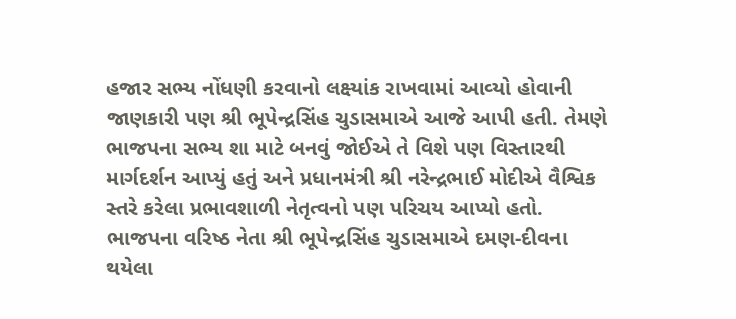હજાર સભ્‍ય નોંધણી કરવાનો લક્ષ્યાંક રાખવામાં આવ્‍યો હોવાની જાણકારી પણ શ્રી ભૂપેન્‍દ્રસિંહ ચુડાસમાએ આજે આપી હતી. તેમણે ભાજપના સભ્‍ય શા માટે બનવું જોઈએ તે વિશે પણ વિસ્‍તારથી માર્ગદર્શન આપ્‍યું હતું અને પ્રધાનમંત્રી શ્રી નરેન્‍દ્રભાઈ મોદીએ વૈશ્વિક સ્‍તરે કરેલા પ્રભાવશાળી નેતૃત્‍વનો પણ પરિચય આપ્‍યો હતો.
ભાજપના વરિષ્‍ઠ નેતા શ્રી ભૂપેન્‍દ્રસિંહ ચુડાસમાએ દમણ-દીવના થયેલા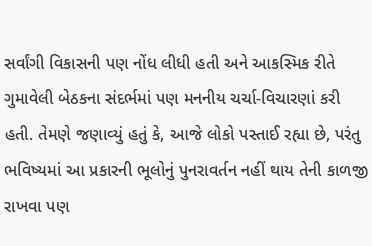સર્વાંગી વિકાસની પણ નોંધ લીધી હતી અને આકસ્‍મિક રીતે ગુમાવેલી બેઠકના સંદર્ભમાં પણ મનનીય ચર્ચા-વિચારણાં કરી હતી. તેમણે જણાવ્‍યું હતું કે, આજે લોકો પસ્‍તાઈ રહ્યા છે, પરંતુ ભવિષ્‍યમાં આ પ્રકારની ભૂલોનું પુનરાવર્તન નહીં થાય તેની કાળજી રાખવા પણ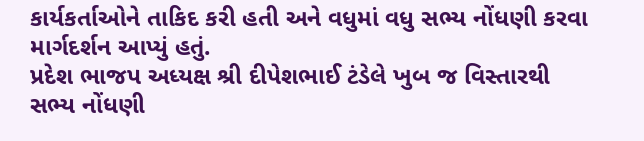કાર્યકર્તાઓને તાકિદ કરી હતી અને વધુમાં વધુ સભ્‍ય નોંધણી કરવા માર્ગદર્શન આપ્‍યું હતું.
પ્રદેશ ભાજપ અધ્‍યક્ષ શ્રી દીપેશભાઈ ટંડેલે ખુબ જ વિસ્‍તારથી સભ્‍ય નોંધણી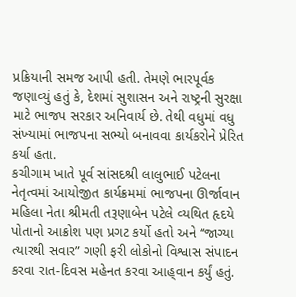પ્રક્રિયાની સમજ આપી હતી. તેમણે ભારપૂર્વક જણાવ્‍યું હતું કે, દેશમાં સુશાસન અને રાષ્‍ટ્રની સુરક્ષા માટે ભાજપ સરકાર અનિવાર્ય છે. તેથી વધુમાં વધુ સંખ્‍યામાં ભાજપના સભ્‍યો બનાવવા કાર્યકરોને પ્રેરિત કર્યા હતા.
કચીગામ ખાતે પૂર્વ સાંસદશ્રી લાલુભાઈ પટેલના નેતૃત્‍વમાં આયોજીત કાર્યક્રમમાં ભાજપના ઊર્જાવાન મહિલા નેતા શ્રીમતી તરૂણાબેન પટેલે વ્‍યથિત હૃદયે પોતાનો આક્રોશ પણ પ્રગટ કર્યો હતો અને ‘‘જાગ્‍યા ત્‍યારથી સવાર” ગણી ફરી લોકોનો વિશ્વાસ સંપાદન કરવા રાત-દિવસ મહેનત કરવા આહ્‌વાન કર્યું હતું.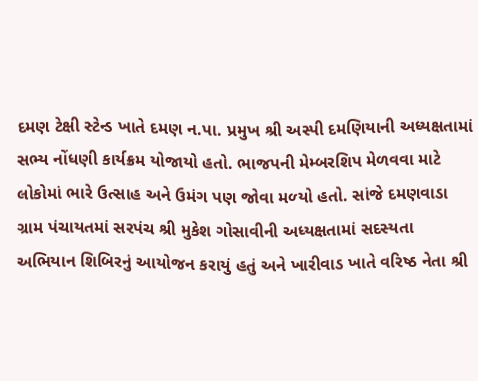દમણ ટેક્ષી સ્‍ટેન્‍ડ ખાતે દમણ ન.પા. પ્રમુખ શ્રી અસ્‍પી દમણિયાની અધ્‍યક્ષતામાં સભ્‍ય નોંધણી કાર્યક્રમ યોજાયો હતો. ભાજપની મેમ્‍બરશિપ મેળવવા માટે લોકોમાં ભારે ઉત્‍સાહ અને ઉમંગ પણ જોવા મળ્‍યો હતો. સાંજે દમણવાડા ગ્રામ પંચાયતમાં સરપંચ શ્રી મુકેશ ગોસાવીની અધ્‍યક્ષતામાં સદસ્‍યતા અભિયાન શિબિરનું આયોજન કરાયું હતું અને ખારીવાડ ખાતે વરિષ્‍ઠ નેતા શ્રી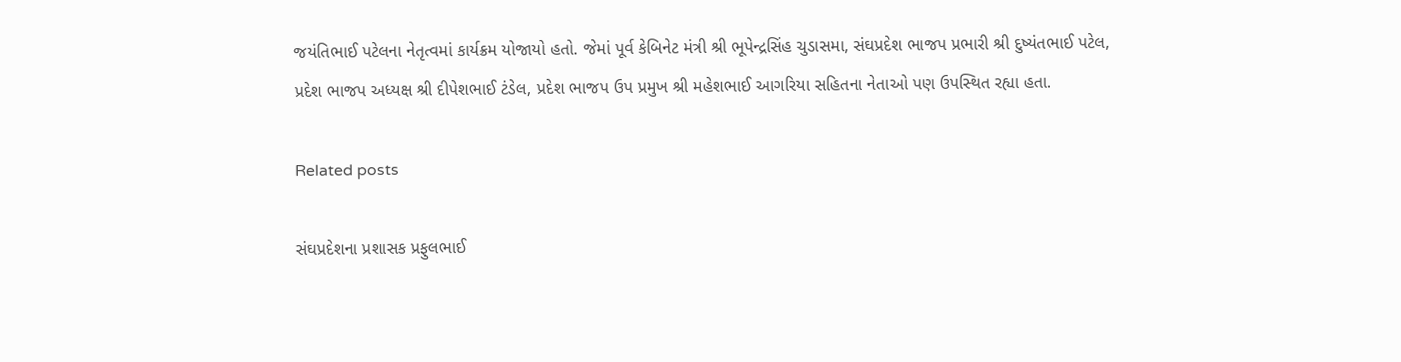જયંતિભાઈ પટેલના નેતૃત્‍વમાં કાર્યક્રમ યોજાયો હતો. જેમાં પૂર્વ કેબિનેટ મંત્રી શ્રી ભૂપેન્‍દ્રસિંહ ચુડાસમા, સંઘપ્રદેશ ભાજપ પ્રભારી શ્રી દુષ્‍યંતભાઈ પટેલ, પ્રદેશ ભાજપ અધ્‍યક્ષ શ્રી દીપેશભાઈ ટંડેલ, પ્રદેશ ભાજપ ઉપ પ્રમુખ શ્રી મહેશભાઈ આગરિયા સહિતના નેતાઓ પણ ઉપસ્‍થિત રહ્યા હતા.

Related posts

સંઘપ્રદેશના પ્રશાસક પ્રફુલભાઈ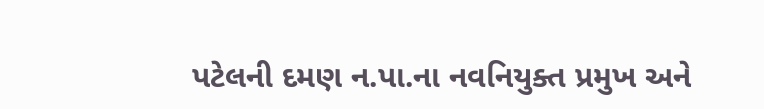પટેલની દમણ ન.પા.ના નવનિયુક્‍ત પ્રમુખ અને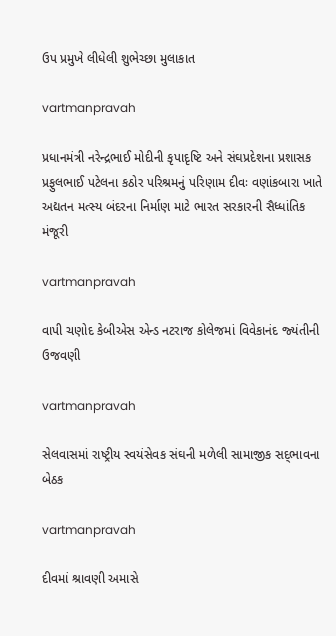ઉપ પ્રમુખે લીધેલી શુભેચ્‍છા મુલાકાત

vartmanpravah

પ્રધાનમંત્રી નરેન્‍દ્રભાઈ મોદીની કૃપાદૃષ્‍ટિ અને સંઘપ્રદેશના પ્રશાસક પ્રફુલભાઈ પટેલના કઠોર પરિશ્રમનું પરિણામ દીવઃ વણાંકબારા ખાતે અદ્યતન મત્‍સ્‍ય બંદરના નિર્માણ માટે ભારત સરકારની સૈધ્‍ધાંતિક મંજૂરી

vartmanpravah

વાપી ચણોદ કેબીએસ એન્‍ડ નટરાજ કોલેજમાં વિવેકાનંદ જ્‍યંતીની ઉજવણી

vartmanpravah

સેલવાસમાં રાષ્ટ્રીય સ્‍વયંસેવક સંઘની મળેલી સામાજીક સદ્‌ભાવના બેઠક

vartmanpravah

દીવમાં શ્રાવણી અમાસે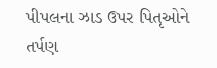પીપલના ઝાડ ઉપર પિતૃઓને તર્પણ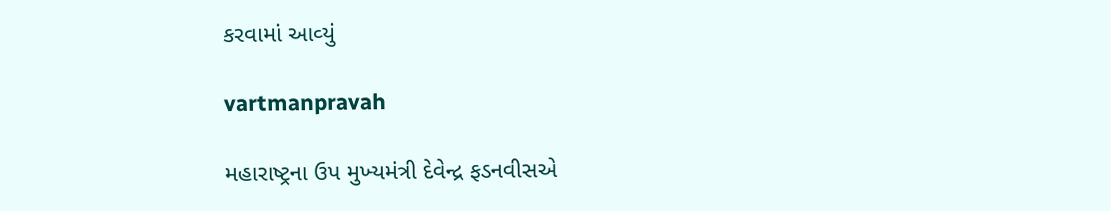કરવામાં આવ્‍યું

vartmanpravah

મહારાષ્‍ટ્રના ઉપ મુખ્‍યમંત્રી દેવેન્‍દ્ર ફડનવીસએ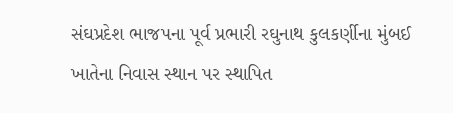સંઘપ્રદેશ ભાજપના પૂર્વ પ્રભારી રઘુનાથ કુલકર્ણીના મુંબઈ ખાતેના નિવાસ સ્‍થાન પર સ્‍થાપિત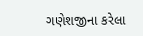ગણેશજીના કરેલા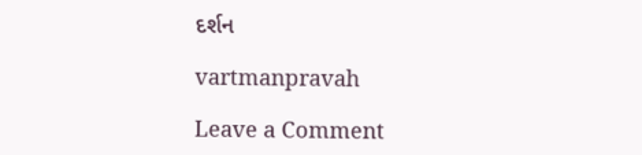દર્શન

vartmanpravah

Leave a Comment